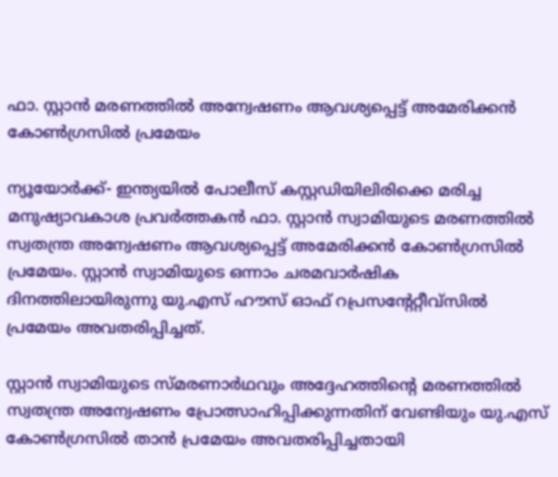ഫാ. സ്റ്റാന്‍ മരണത്തില്‍ അന്വേഷണം ആവശ്യപ്പെട്ട് അമേരിക്കന്‍ കോണ്‍ഗ്രസില്‍ പ്രമേയം

ന്യൂയോര്‍ക്ക്- ഇന്ത്യയില്‍ പോലീസ് കസ്റ്റഡിയിലിരിക്കെ മരിച്ച മനുഷ്യാവകാശ പ്രവര്‍ത്തകന്‍ ഫാ. സ്റ്റാന്‍ സ്വാമിയുടെ മരണത്തില്‍ സ്വതന്ത്ര അന്വേഷണം ആവശ്യപ്പെട്ട് അമേരിക്കന്‍ കോണ്‍ഗ്രസില്‍ പ്രമേയം. സ്റ്റാന്‍ സ്വാമിയുടെ ഒന്നാം ചരമവാര്‍ഷിക ദിനത്തിലായിരുന്നു യു.എസ് ഹൗസ് ഓഫ് റപ്രസന്റേറ്റീവ്സില്‍ പ്രമേയം അവതരിപ്പിച്ചത്.

സ്റ്റാന്‍ സ്വാമിയുടെ സ്മരണാര്‍ഥവും അദ്ദേഹത്തിന്റെ മരണത്തില്‍ സ്വതന്ത്ര അന്വേഷണം പ്രോത്സാഹിപ്പിക്കുന്നതിന് വേണ്ടിയും യു.എസ് കോണ്‍ഗ്രസില്‍ താന്‍ പ്രമേയം അവതരിപ്പിച്ചതായി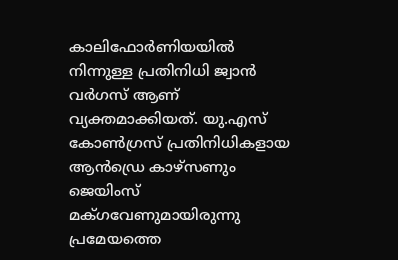കാലിഫോര്‍ണിയയില്‍ നിന്നുള്ള പ്രതിനിധി ജ്വാന്‍ വര്‍ഗസ് ആണ് വ്യക്തമാക്കിയത്. യു.എസ് കോണ്‍ഗ്രസ് പ്രതിനിധികളായ ആന്‍ഡ്രെ കാഴ്സണും ജെയിംസ് മക്ഗവേണുമായിരുന്നു പ്രമേയത്തെ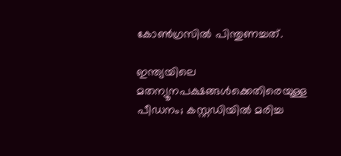കോണ്‍ഗ്രസില്‍ പിന്തുണച്ചത്.

ഇന്ത്യയിലെ മതന്യൂനപക്ഷങ്ങള്‍ക്കെതിരെയുള്ള പീഡനം; കസ്റ്റഡിയില്‍ മരിച്ച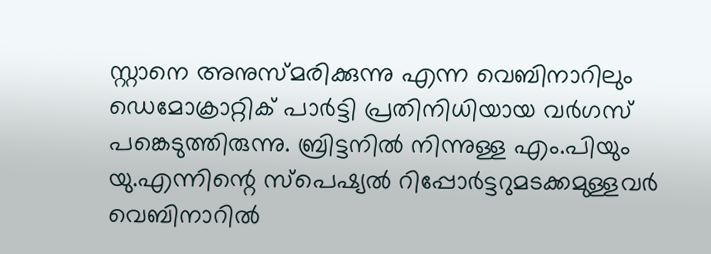സ്റ്റാനെ അനുസ്മരിക്കുന്നു എന്ന വെബിനാറിലും ഡെമോക്രാറ്റിക് പാര്‍ട്ടി പ്രതിനിധിയായ വര്‍ഗസ് പങ്കെടുത്തിരുന്നു. ബ്രിട്ടനില്‍ നിന്നുള്ള എം.പിയും യു.എന്നിന്റെ സ്പെഷ്യല്‍ റിപ്പോര്‍ട്ടറുമടക്കമുള്ളവര്‍ വെബിനാറില്‍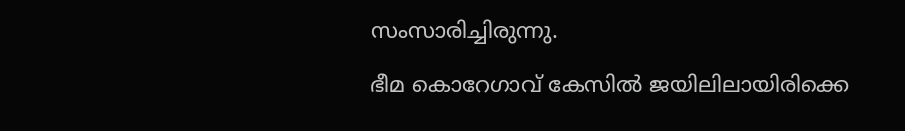സംസാരിച്ചിരുന്നു.

ഭീമ കൊറേഗാവ് കേസില്‍ ജയിലിലായിരിക്കെ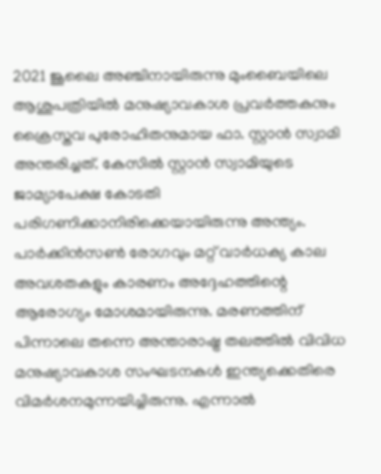2021 ജൂലൈ അഞ്ചിനായിരുന്നു മുംബൈയിലെ ആശുപത്രിയില്‍ മനുഷ്യാവകാശ പ്രവര്‍ത്തകനും ക്രൈസ്തവ പുരോഹിതനുമായ ഫാ. സ്റ്റാന്‍ സ്വാമി അന്തരിച്ചത്. കേസില്‍ സ്റ്റാന്‍ സ്വാമിയുടെ ജാമ്യാപേക്ഷ കോടതി പരിഗണിക്കാനിരിക്കെയായിരുന്നു അന്ത്യം. പാര്‍ക്കിന്‍സണ്‍ രോഗവും മറ്റ് വാര്‍ധക്യ കാല അവശതകളും കാരണം അദ്ദേഹത്തിന്റെ ആരോഗ്യം മോശമായിരുന്നു. മരണത്തിന് പിന്നാലെ തന്നെ അന്താരാഷ്ട്ര തലത്തില്‍ വിവിധ മനുഷ്യാവകാശ സംഘടനകള്‍ ഇന്ത്യക്കെതിരെ വിമര്‍ശനമുന്നയിച്ചിരുന്നു. എന്നാല്‍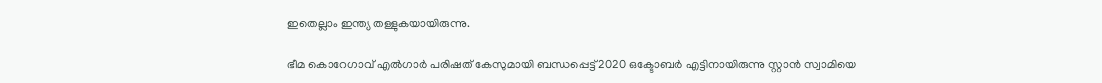ഇതെല്ലാം ഇന്ത്യ തള്ളുകയായിരുന്നു.

ഭീമ കൊറേഗാവ് എല്‍ഗാര്‍ പരിഷത് കേസുമായി ബന്ധപ്പെട്ട് 2020 ഒക്ടോബര്‍ എട്ടിനായിരുന്നു സ്റ്റാന്‍ സ്വാമിയെ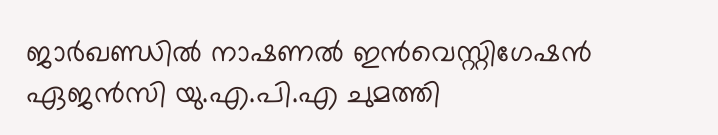ജാര്‍ഖണ്ഡില്‍ നാഷണല്‍ ഇന്‍വെസ്റ്റിഗേഷന്‍ ഏജന്‍സി യു.എ.പി.എ ചുമത്തി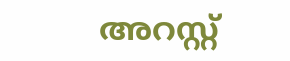അറസ്റ്റ്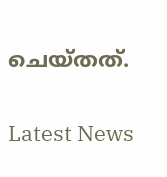ചെയ്തത്.

Latest News